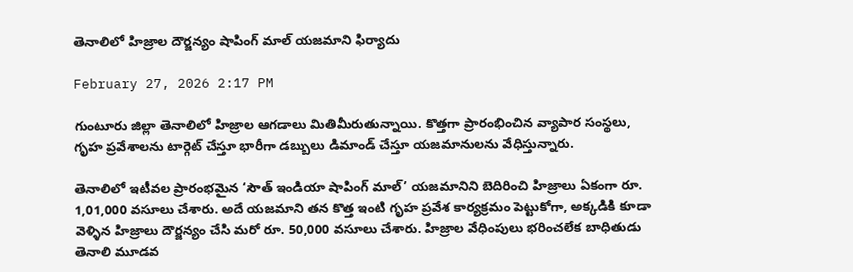తెనాలిలో హిజ్రాల దౌర్జన్యం షాపింగ్ మాల్ యజమాని ఫిర్యాదు

February 27, 2026 2:17 PM

గుంటూరు జిల్లా తెనాలిలో హిజ్రాల ఆగడాలు మితిమీరుతున్నాయి. కొత్తగా ప్రారంభించిన వ్యాపార సంస్థలు, గృహ ప్రవేశాలను టార్గెట్ చేస్తూ భారీగా డబ్బులు డిమాండ్ చేస్తూ యజమానులను వేధిస్తున్నారు.

తెనాలిలో ఇటీవల ప్రారంభమైన ‘సౌత్ ఇండియా షాపింగ్ మాల్’ యజమానిని బెదిరించి హిజ్రాలు ఏకంగా రూ. 1,01,000 వసూలు చేశారు. అదే యజమాని తన కొత్త ఇంటి గృహ ప్రవేశ కార్యక్రమం పెట్టుకోగా, అక్కడికి కూడా వెళ్ళిన హిజ్రాలు దౌర్జన్యం చేసి మరో రూ. 50,000 వసూలు చేశారు. హిజ్రాల వేధింపులు భరించలేక బాధితుడు తెనాలి మూడవ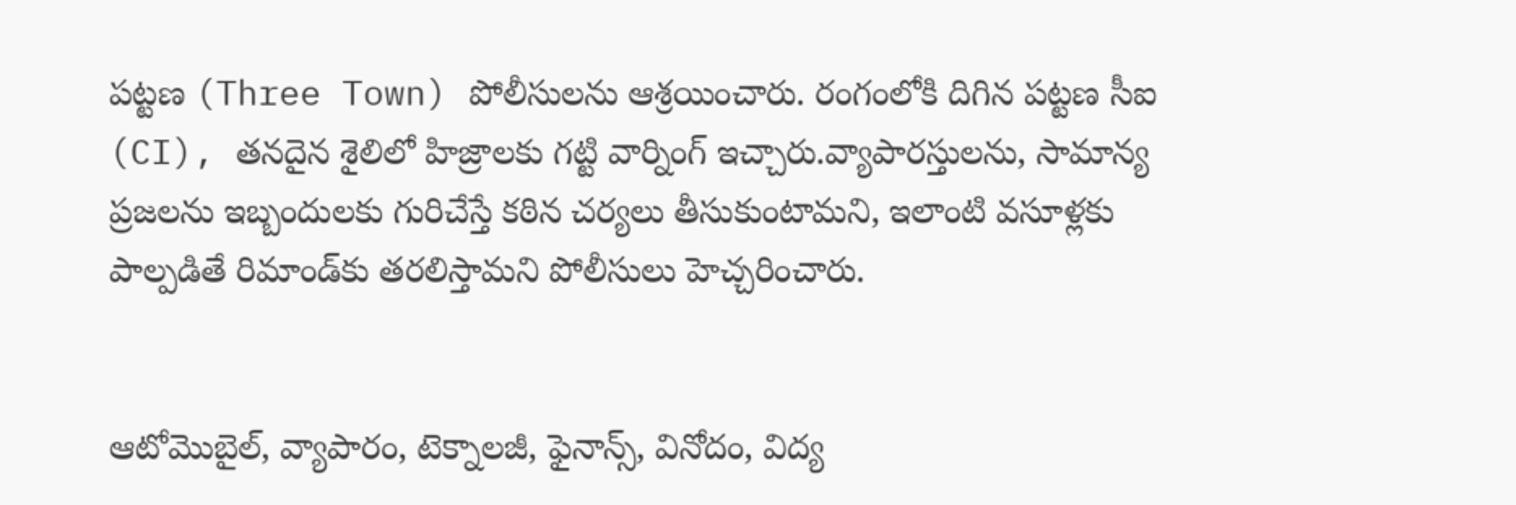పట్టణ (Three Town) పోలీసులను ఆశ్రయించారు. రంగంలోకి దిగిన పట్టణ సీఐ (CI), తనదైన శైలిలో హిజ్రాలకు గట్టి వార్నింగ్ ఇచ్చారు.వ్యాపారస్తులను, సామాన్య ప్రజలను ఇబ్బందులకు గురిచేస్తే కఠిన చర్యలు తీసుకుంటామని, ఇలాంటి వసూళ్లకు పాల్పడితే రిమాండ్‌కు తరలిస్తామని పోలీసులు హెచ్చరించారు.


ఆటోమొబైల్, వ్యాపారం, టెక్నాలజీ, ఫైనాన్స్, వినోదం, విద్య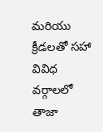మరియు క్రీడలతో సహా వివిధ వర్గాలలో తాజా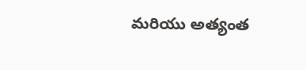మరియు అత్యంత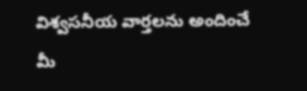విశ్వసనీయ వార్తలను అందించే మీ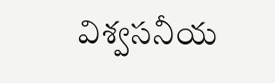విశ్వసనీయ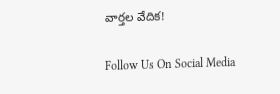వార్తల వేదిక!

Follow Us On Social Media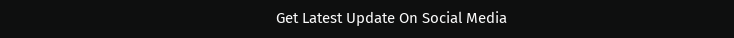Get Latest Update On Social Media